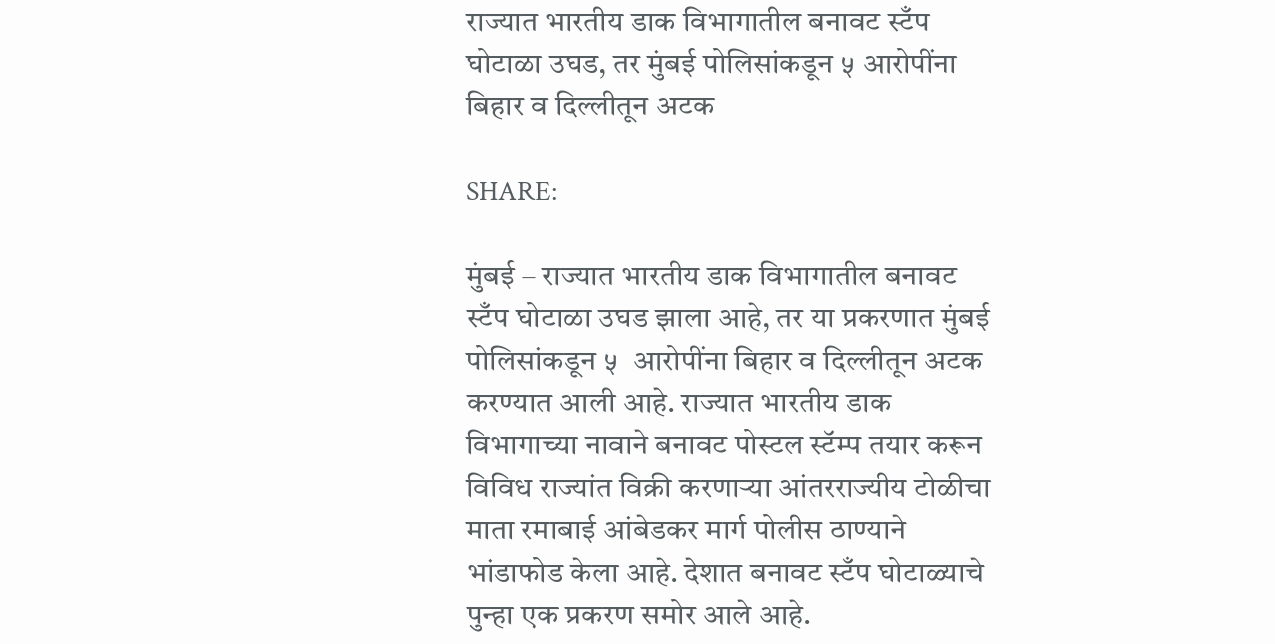राज्यात भारतीय डाक विभागातील बनावट स्टँप घोटाळा उघड, तर मुंबई पोलिसांकडून ५ आरोपींना बिहार व दिल्लीतून अटक

SHARE:

मुंबई – राज्यात भारतीय डाक विभागातील बनावट स्टँप घोटाळा उघड झाला आहे, तर या प्रकरणात मुंबई पोलिसांकडून ५  आरोपींना बिहार व दिल्लीतून अटक करण्यात आली आहे. राज्यात भारतीय डाक विभागाच्या नावाने बनावट पोस्टल स्टॅम्प तयार करून विविध राज्यांत विक्री करणाऱ्या आंतरराज्यीय टोळीचा माता रमाबाई आंबेडकर मार्ग पोलीस ठाण्याने भांडाफोड केला आहे. देशात बनावट स्टँप घोटाळ्याचे पुन्हा एक प्रकरण समोर आले आहे.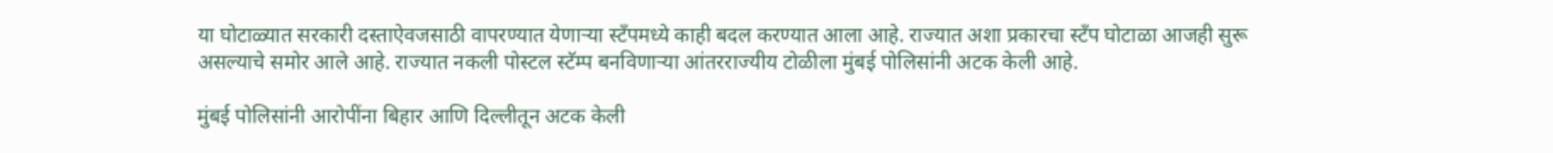या घोटाळ्यात सरकारी दस्ताऐवजसाठी वापरण्यात येणाऱ्या स्टँपमध्ये काही बदल करण्यात आला आहे. राज्यात अशा प्रकारचा स्टँप घोटाळा आजही सुरू असल्याचे समोर आले आहे. राज्यात नकली पोस्टल स्टॅम्प बनविणाऱ्या आंतरराज्यीय टोळीला मुंबई पोलिसांनी अटक केली आहे.

मुंबई पोलिसांनी आरोपींना बिहार आणि दिल्लीतून अटक केली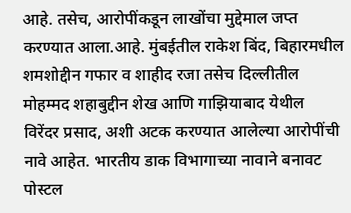आहे. तसेच, आरोपींकडून लाखोंचा मुद्देमाल जप्त करण्यात आला.आहे. मुंबईतील राकेश बिंद, बिहारमधील शमशोद्दीन गफार व शाहीद रजा तसेच दिल्लीतील मोहम्मद शहाबुद्दीन शेख आणि गाझियाबाद येथील विरेंदर प्रसाद, अशी अटक करण्यात आलेल्या आरोपींची नावे आहेत. भारतीय डाक विभागाच्या नावाने बनावट पोस्टल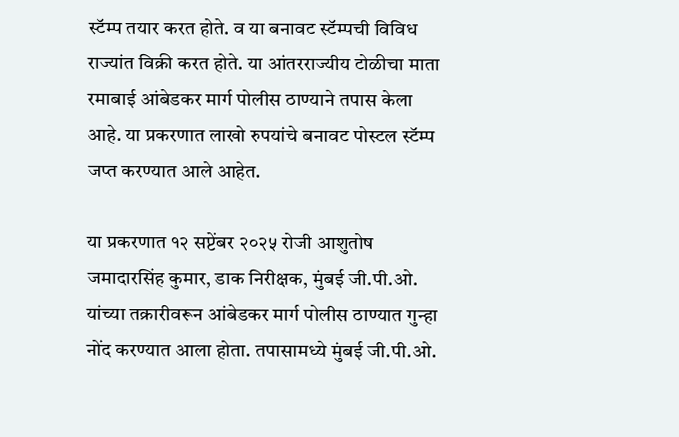स्टॅम्प तयार करत होते. व या बनावट स्टॅम्पची विविध राज्यांत विक्री करत होते. या आंतरराज्यीय टोळीचा माता रमाबाई आंबेडकर मार्ग पोलीस ठाण्याने तपास केला आहे. या प्रकरणात लाखो रुपयांचे बनावट पोस्टल स्टॅम्प जप्त करण्यात आले आहेत.

या प्रकरणात १२ सप्टेंबर २०२५ रोजी आशुतोष जमादारसिंह कुमार, डाक निरीक्षक, मुंबई जी.पी.ओ. यांच्या तक्रारीवरून आंबेडकर मार्ग पोलीस ठाण्यात गुन्हा नोंद करण्यात आला होता. तपासामध्ये मुंबई जी.पी.ओ.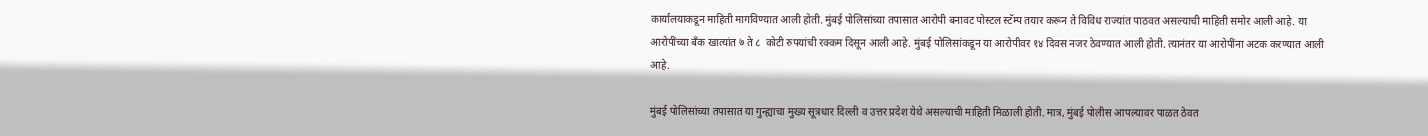कार्यालयाकडून माहिती मागविण्यात आली होती. मुंबई पोलिसांच्या तपासात आरोपी बनावट पोस्टल स्टॅम्प तयार करून ते विविध राज्यांत पाठवत असल्याची माहिती समोर आली आहे. या आरोपींच्या बँक खात्यांत ७ ते ८  कोटी रुपयांची रक्कम दिसून आली आहे. मुंबई पोलिसांकडून या आरोपीवर १४ दिवस नजर ठेवण्यात आली होती. त्यानंतर या आरोपींना अटक करण्यात आली आहे.

मुंबई पोलिसांच्या तपासात या गुन्ह्याचा मुख्य सूत्रधार दिल्ली व उत्तर प्रदेश येथे असल्याची माहिती मिळाली होती. मात्र, मुंबई पोलीस आपल्यावर पाळत ठेवत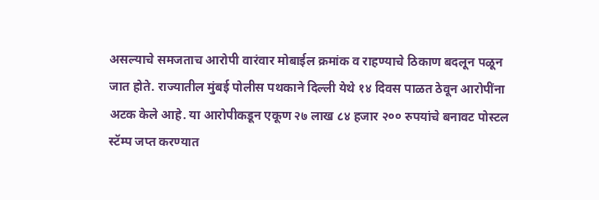असल्याचे समजताच आरोपी वारंवार मोबाईल क्रमांक व राहण्याचे ठिकाण बदलून पळून जात होते. राज्यातील मुंबई पोलीस पथकाने दिल्ली येथे १४ दिवस पाळत ठेवून आरोपींना अटक केले आहे. या आरोपीकडून एकूण २७ लाख ८४ हजार २०० रुपयांचे बनावट पोस्टल स्टॅम्प जप्त करण्यात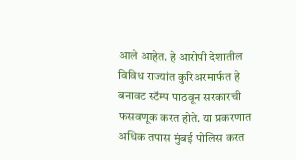आले आहेत. हे आरोपी देशातील विविध राज्यांत कुरिअरमार्फत हे बनावट स्टॅम्प पाठवून सरकारची फसवणूक करत होते. या प्रकरणात अधिक तपास मुंबई पोलिस करत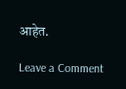आहेत.

Leave a Comment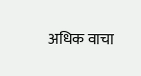अधिक वाचा